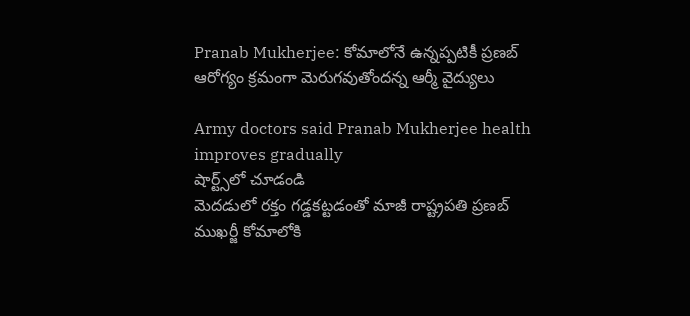Pranab Mukherjee: కోమాలోనే ఉన్నప్పటికీ ప్రణబ్ ఆరోగ్యం క్రమంగా మెరుగవుతోందన్న ఆర్మీ వైద్యులు

Army doctors said Pranab Mukherjee health improves gradually
షార్ట్స్‌లో చూడండి
మెదడులో రక్తం గడ్డకట్టడంతో మాజీ రాష్ట్రపతి ప్రణబ్ ముఖర్జీ కోమాలోకి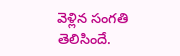వెళ్లిన సంగతి తెలిసిందే.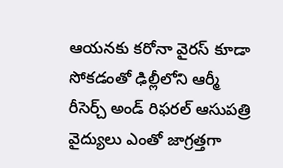ఆయనకు కరోనా వైరస్ కూడా సోకడంతో ఢిల్లీలోని ఆర్మీ రీసెర్చ్ అండ్ రిఫరల్ ఆసుపత్రి వైద్యులు ఎంతో జాగ్రత్తగా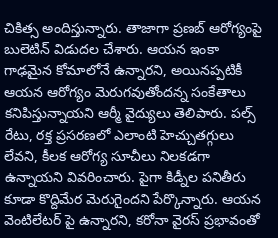చికిత్స అందిస్తున్నారు. తాజాగా ప్రణబ్ ఆరోగ్యంపై బులెటిన్ విడుదల చేశారు. ఆయన ఇంకా గాఢమైన కోమాలోనే ఉన్నారని, అయినప్పటికీ ఆయన ఆరోగ్యం మెరుగవుతోందన్న సంకేతాలు కనిపిస్తున్నాయని ఆర్మీ వైద్యులు తెలిపారు. పల్స్ రేటు, రక్త ప్రసరణలో ఎలాంటి హెచ్చుతగ్గులు లేవని, కీలక ఆరోగ్య సూచీలు నిలకడగా ఉన్నాయని వివరించారు. పైగా కిడ్నీల పనితీరు కూడా కొద్దిమేర మెరుగైందని పేర్కొన్నారు. ఆయన వెంటిలేటర్ పై ఉన్నారని, కరోనా వైరస్ ప్రభావంతో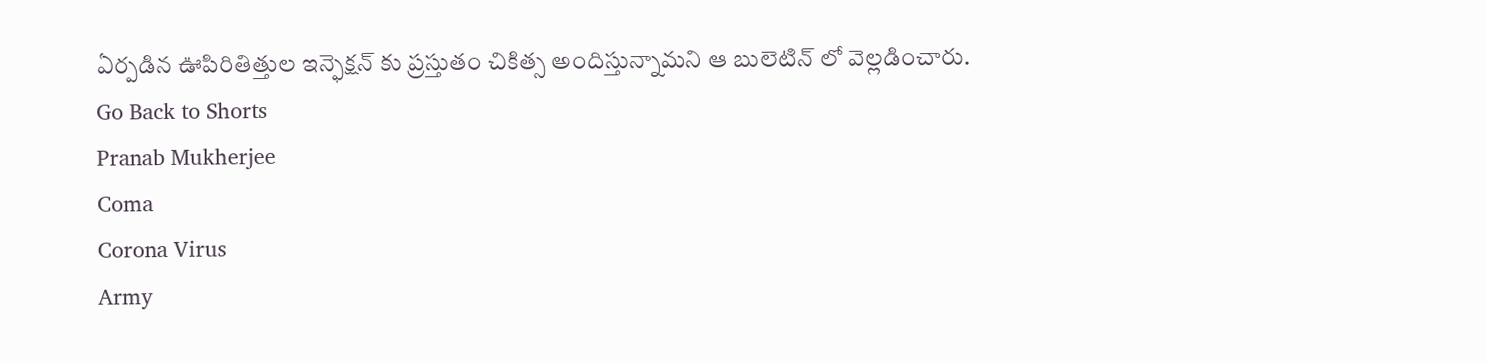ఏర్పడిన ఊపిరితిత్తుల ఇన్ఫెక్షన్ కు ప్రస్తుతం చికిత్స అందిస్తున్నామని ఆ బులెటిన్ లో వెల్లడించారు.
Go Back to Shorts
Pranab Mukherjee
Coma
Corona Virus
Army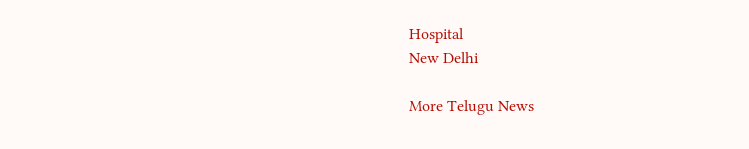Hospital
New Delhi

More Telugu News